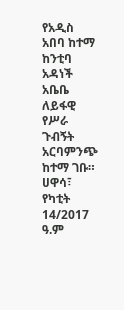የአዲስ አበባ ከተማ ከንቲባ አዳነች አቤቤ ለይፋዊ የሥራ ጉብኝት አርባምንጭ ከተማ ገቡ።
ሀዋሳ፣ የካቲት 14/2017 ዓ.ም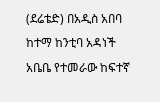(ደሬቴድ) በአዲስ አበባ ከተማ ከንቲባ አዳነች አቤቤ የተመራው ከፍተኛ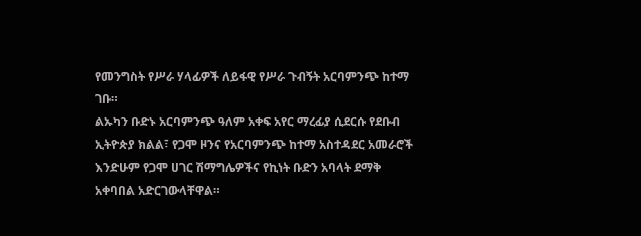የመንግስት የሥራ ሃላፊዎች ለይፋዊ የሥራ ጉብኝት አርባምንጭ ከተማ ገቡ።
ልኡካን ቡድኑ አርባምንጭ ዓለም አቀፍ አየር ማረፊያ ሲደርሱ የደቡብ ኢትዮጵያ ክልል፣ የጋሞ ዞንና የአርባምንጭ ከተማ አስተዳደር አመራሮች እንድሁም የጋሞ ሀገር ሽማግሌዎችና የኪነት ቡድን አባላት ደማቅ አቀባበል አድርገውላቸዋል።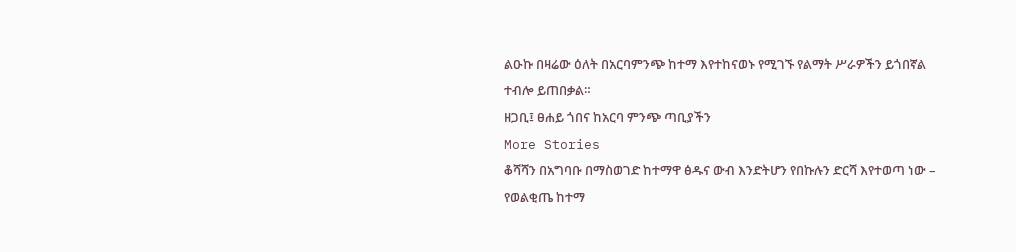ልዑኩ በዛሬው ዕለት በአርባምንጭ ከተማ እየተከናወኑ የሚገኙ የልማት ሥራዎችን ይጎበኛል ተብሎ ይጠበቃል።
ዘጋቢ፤ ፀሐይ ጎበና ከአርባ ምንጭ ጣቢያችን
More Stories
ቆሻሻን በአግባቡ በማስወገድ ከተማዋ ፅዱና ውብ እንድትሆን የበኩሉን ድርሻ እየተወጣ ነው – የወልቂጤ ከተማ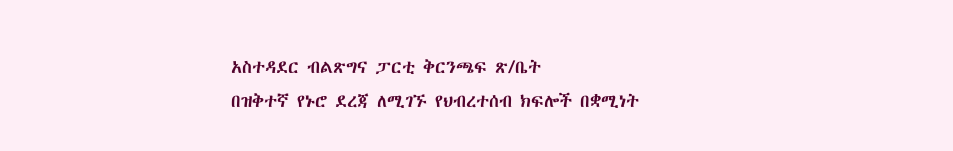አስተዳደር ብልጽግና ፓርቲ ቅርንጫፍ ጽ/ቤት
በዝቅተኛ የኑሮ ደረጃ ለሚገኙ የህብረተሰብ ክፍሎች በቋሚነት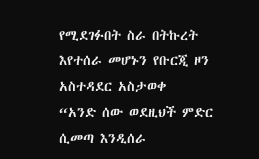የሚደገፉበት ስራ በትኩረት እየተሰራ መሆኑን የቡርጂ ዞን አስተዳደር አስታወቀ
“አንድ ሰው ወደዚህች ምድር ሲመጣ እንዲሰራ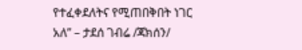የተፈቀደለትና የሚጠበቅበት ነገር አለ” – ታደሰ ገብሬ /ጃክሰን/